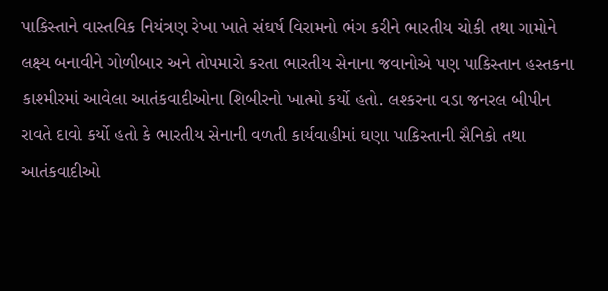પાકિસ્તાને વાસ્તવિક નિયંત્રણ રેખા ખાતે સંઘર્ષ વિરામનો ભંગ કરીને ભારતીય ચોકી તથા ગામોને લક્ષ્ય બનાવીને ગોળીબાર અને તોપમારો કરતા ભારતીય સેનાના જવાનોએ પણ પાકિસ્તાન હસ્તકના કાશ્મીરમાં આવેલા આતંકવાદીઓના શિબીરનો ખાત્મો કર્યો હતો. લશ્કરના વડા જનરલ બીપીન રાવતે દાવો કર્યો હતો કે ભારતીય સેનાની વળતી કાર્યવાહીમાં ઘણા પાકિસ્તાની સૈનિકો તથા આતંકવાદીઓ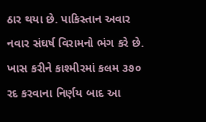ઠાર થયા છે. પાકિસ્તાન અવાર નવાર સંઘર્ષ વિરામનો ભંગ કરે છે. ખાસ કરીને કાશ્મીરમાં કલમ ૩૭૦ રદ કરવાના નિર્ણય બાદ આ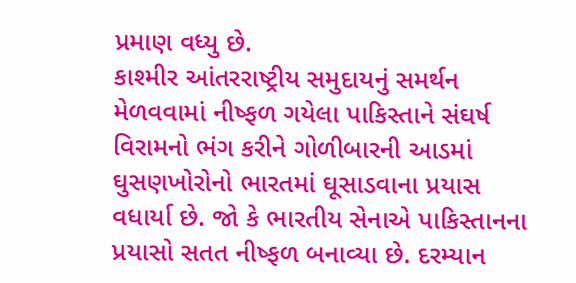પ્રમાણ વધ્યુ છે.
કાશ્મીર આંતરરાષ્ટ્રીય સમુદાયનું સમર્થન મેળવવામાં નીષ્ફળ ગયેલા પાકિસ્તાને સંઘર્ષ વિરામનો ભંગ કરીને ગોળીબારની આડમાં ઘુસણખોરોનો ભારતમાં ઘૂસાડવાના પ્રયાસ વધાર્યા છે. જો કે ભારતીય સેનાએ પાકિસ્તાનના પ્રયાસો સતત નીષ્ફળ બનાવ્યા છે. દરમ્યાન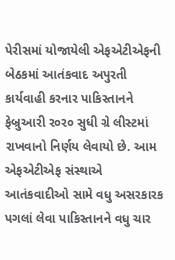પેરીસમાં યોજાયેલી એફએટીએફની બેઠકમાં આતંકવાદ અપુરતી કાર્યવાહી કરનાર પાકિસ્તાનને ફેબ્રુઆરી ર૦ર૦ સુધી ગ્રે લીસ્ટમાં રાખવાનો નિર્ણય લેવાયો છે. આમ એફએટીએફ સંસ્થાએ આતંકવાદીઓ સામે વધુ અસરકારક પગલાં લેવા પાકિસ્તાનને વધુ ચાર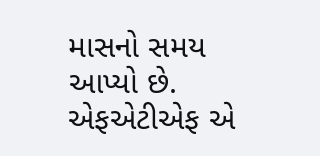માસનો સમય આપ્યો છે.
એફએટીએફ એ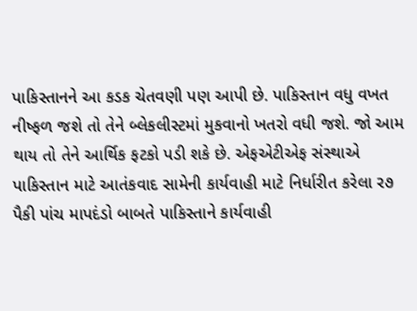પાકિસ્તાનને આ કડક ચેતવણી પણ આપી છે. પાકિસ્તાન વધુ વખત નીષ્ફળ જશે તો તેને બ્લેકલીસ્ટમાં મુકવાનો ખતરો વધી જશે. જો આમ થાય તો તેને આર્થિક ફટકો પડી શકે છે. એફએટીએફ સંસ્થાએ પાકિસ્તાન માટે આતંકવાદ સામેની કાર્યવાહી માટે નિર્ધારીત કરેલા ર૭ પૈકી પાંચ માપદંડો બાબતે પાકિસ્તાને કાર્યવાહી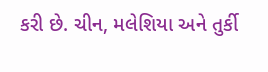કરી છે. ચીન, મલેશિયા અને તુર્કી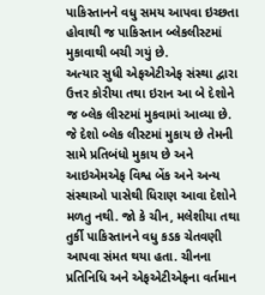પાકિસ્તાનને વધુ સમય આપવા ઇચ્છતા હોવાથી જ પાકિસ્તાન બ્લેકલીસ્ટમાં મુકાવાથી બચી ગયું છે.
અત્યાર સુધી એફએટીએફ સંસ્થા દ્વારા ઉત્તર કોરીયા તથા ઇરાન આ બે દેશોને જ બ્લેક લીસ્ટમાં મુકવામાં આવ્યા છે. જે દેશો બ્લેક લીસ્ટમાં મુકાય છે તેમની સામે પ્રતિબંધો મુકાય છે અને આઇએમએફ વિશ્વ બેંક અને અન્ય સંસ્થાઓ પાસેથી ધિરાણ આવા દેશોને મળતુ નથી. જો કે ચીન, મલેશીયા તથા તુર્કી પાકિસ્તાનને વધુ કડક ચેતવણી આપવા સંમત થયા હતા. ચીનના પ્રતિનિધિ અને એફએટીએફના વર્તમાન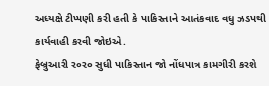અધ્યક્ષે ટીપ્પણી કરી હતી કે પાકિસ્તાને આતંકવાદ વધુ ઝડપથી કાર્યવાહી કરવી જોઇએ.
ફેબ્રુઆરી ર૦ર૦ સુધી પાકિસ્તાન જો નોંધપાત્ર કામગીરી કરશે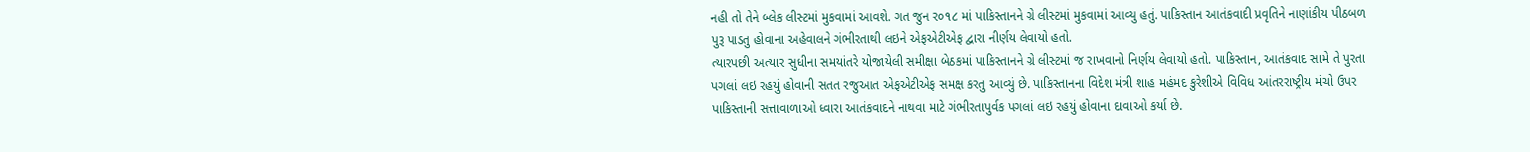નહી તો તેને બ્લેક લીસ્ટમાં મુકવામાં આવશે. ગત જુન ર૦૧૮ માં પાકિસ્તાનને ગ્રે લીસ્ટમાં મુકવામાં આવ્યુ હતું. પાકિસ્તાન આતંકવાદી પ્રવૃતિને નાણાંકીય પીઠબળ પુરૂ પાડતુ હોવાના અહેવાલને ગંભીરતાથી લઇને એફએટીએફ દ્વારા નીર્ણય લેવાયો હતો.
ત્યારપછી અત્યાર સુધીના સમયાંતરે યોજાયેલી સમીક્ષા બેઠકમાં પાકિસ્તાનને ગ્રે લીસ્ટમાં જ રાખવાનો નિર્ણય લેવાયો હતો. પાકિસ્તાન, આતંકવાદ સામે તે પુરતા પગલાં લઇ રહયું હોવાની સતત રજુઆત એફએટીએફ સમક્ષ કરતુ આવ્યું છે. પાકિસ્તાનના વિદેશ મંત્રી શાહ મહંમદ કુરેશીએ વિવિધ આંતરરાષ્ટ્રીય મંચો ઉપર પાકિસ્તાની સત્તાવાળાઓ ધ્વારા આતંકવાદને નાથવા માટે ગંભીરતાપુર્વક પગલાં લઇ રહયું હોવાના દાવાઓ કર્યા છે.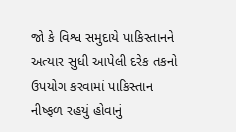જો કે વિશ્વ સમુદાયે પાકિસ્તાનને અત્યાર સુધી આપેલી દરેક તકનો ઉપયોગ કરવામાં પાકિસ્તાન નીષ્ફળ રહયું હોવાનું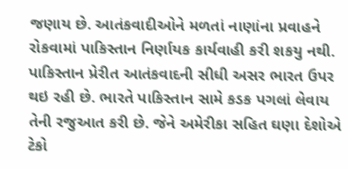જણાય છે. આતંકવાદીઓને મળતાં નાણાંના પ્રવાહને રોકવામાં પાકિસ્તાન નિર્ણાયક કાર્યવાહી કરી શકયુ નથી. પાકિસ્તાન પ્રેરીત આતંકવાદની સીધી અસર ભારત ઉપર થઇ રહી છે. ભારતે પાકિસ્તાન સામે કડક પગલાં લેવાય તેની રજુઆત કરી છે. જેને અમેરીકા સહિત ઘણા દેશોએ ટેકો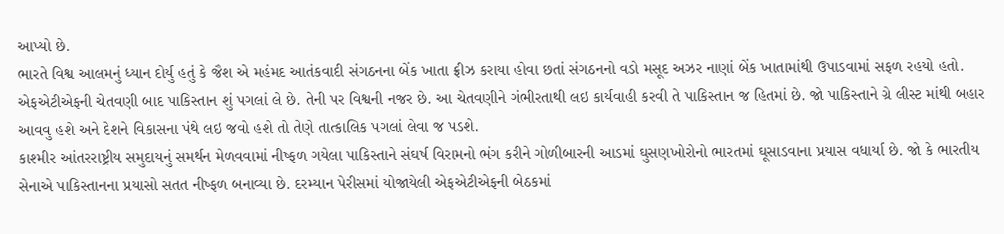આપ્યો છે.
ભારતે વિશ્વ આલમનું ધ્યાન દોર્યુ હતું કે જૈશ એ મહંમદ આતંકવાદી સંગઠનના બેંક ખાતા ફ્રીઝ કરાયા હોવા છતાં સંગઠનનો વડો મસૂદ અઝર નાણાં બેંક ખાતામાંથી ઉપાડવામાં સફળ રહયો હતો.
એફએટીએફની ચેતવણી બાદ પાકિસ્તાન શું પગલાં લે છે. તેની પર વિશ્વની નજર છે. આ ચેતવણીને ગંભીરતાથી લઇ કાર્યવાહી કરવી તે પાકિસ્તાન જ હિતમાં છે. જો પાકિસ્તાને ગ્રે લીસ્ટ માંથી બહાર આવવુ હશે અને દેશને વિકાસના પંથે લઇ જવો હશે તો તેણે તાત્કાલિક પગલાં લેવા જ પડશે.
કાશ્મીર આંતરરાષ્ટ્રીય સમુદાયનું સમર્થન મેળવવામાં નીષ્ફળ ગયેલા પાકિસ્તાને સંઘર્ષ વિરામનો ભંગ કરીને ગોળીબારની આડમાં ઘુસણખોરોનો ભારતમાં ઘૂસાડવાના પ્રયાસ વધાર્યા છે. જો કે ભારતીય સેનાએ પાકિસ્તાનના પ્રયાસો સતત નીષ્ફળ બનાવ્યા છે. દરમ્યાન પેરીસમાં યોજાયેલી એફએટીએફની બેઠકમાં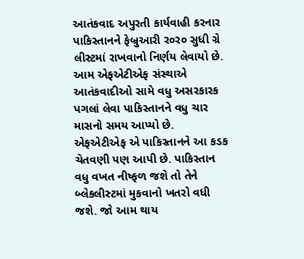આતંકવાદ અપુરતી કાર્યવાહી કરનાર પાકિસ્તાનને ફેબ્રુઆરી ર૦ર૦ સુધી ગ્રે લીસ્ટમાં રાખવાનો નિર્ણય લેવાયો છે. આમ એફએટીએફ સંસ્થાએ આતંકવાદીઓ સામે વધુ અસરકારક પગલાં લેવા પાકિસ્તાનને વધુ ચાર માસનો સમય આપ્યો છે.
એફએટીએફ એ પાકિસ્તાનને આ કડક ચેતવણી પણ આપી છે. પાકિસ્તાન વધુ વખત નીષ્ફળ જશે તો તેને બ્લેકલીસ્ટમાં મુકવાનો ખતરો વધી જશે. જો આમ થાય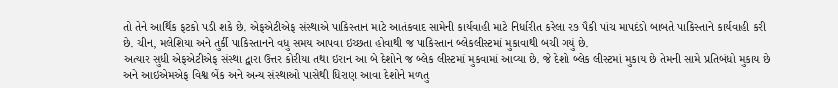તો તેને આર્થિક ફટકો પડી શકે છે. એફએટીએફ સંસ્થાએ પાકિસ્તાન માટે આતંકવાદ સામેની કાર્યવાહી માટે નિર્ધારીત કરેલા ર૭ પૈકી પાંચ માપદંડો બાબતે પાકિસ્તાને કાર્યવાહી કરી છે. ચીન, મલેશિયા અને તુર્કી પાકિસ્તાનને વધુ સમય આપવા ઇચ્છતા હોવાથી જ પાકિસ્તાન બ્લેકલીસ્ટમાં મુકાવાથી બચી ગયું છે.
અત્યાર સુધી એફએટીએફ સંસ્થા દ્વારા ઉત્તર કોરીયા તથા ઇરાન આ બે દેશોને જ બ્લેક લીસ્ટમાં મુકવામાં આવ્યા છે. જે દેશો બ્લેક લીસ્ટમાં મુકાય છે તેમની સામે પ્રતિબંધો મુકાય છે અને આઇએમએફ વિશ્વ બેંક અને અન્ય સંસ્થાઓ પાસેથી ધિરાણ આવા દેશોને મળતુ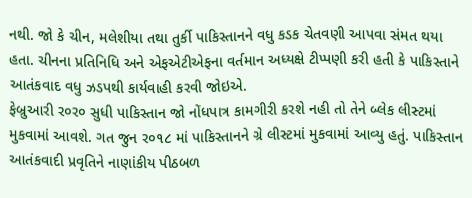નથી. જો કે ચીન, મલેશીયા તથા તુર્કી પાકિસ્તાનને વધુ કડક ચેતવણી આપવા સંમત થયા હતા. ચીનના પ્રતિનિધિ અને એફએટીએફના વર્તમાન અધ્યક્ષે ટીપ્પણી કરી હતી કે પાકિસ્તાને આતંકવાદ વધુ ઝડપથી કાર્યવાહી કરવી જોઇએ.
ફેબ્રુઆરી ર૦ર૦ સુધી પાકિસ્તાન જો નોંધપાત્ર કામગીરી કરશે નહી તો તેને બ્લેક લીસ્ટમાં મુકવામાં આવશે. ગત જુન ર૦૧૮ માં પાકિસ્તાનને ગ્રે લીસ્ટમાં મુકવામાં આવ્યુ હતું. પાકિસ્તાન આતંકવાદી પ્રવૃતિને નાણાંકીય પીઠબળ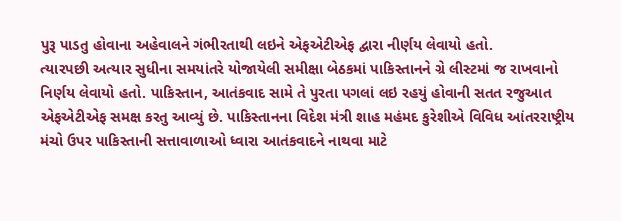પુરૂ પાડતુ હોવાના અહેવાલને ગંભીરતાથી લઇને એફએટીએફ દ્વારા નીર્ણય લેવાયો હતો.
ત્યારપછી અત્યાર સુધીના સમયાંતરે યોજાયેલી સમીક્ષા બેઠકમાં પાકિસ્તાનને ગ્રે લીસ્ટમાં જ રાખવાનો નિર્ણય લેવાયો હતો. પાકિસ્તાન, આતંકવાદ સામે તે પુરતા પગલાં લઇ રહયું હોવાની સતત રજુઆત એફએટીએફ સમક્ષ કરતુ આવ્યું છે. પાકિસ્તાનના વિદેશ મંત્રી શાહ મહંમદ કુરેશીએ વિવિધ આંતરરાષ્ટ્રીય મંચો ઉપર પાકિસ્તાની સત્તાવાળાઓ ધ્વારા આતંકવાદને નાથવા માટે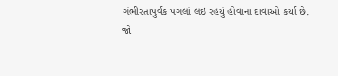ગંભીરતાપુર્વક પગલાં લઇ રહયું હોવાના દાવાઓ કર્યા છે.
જો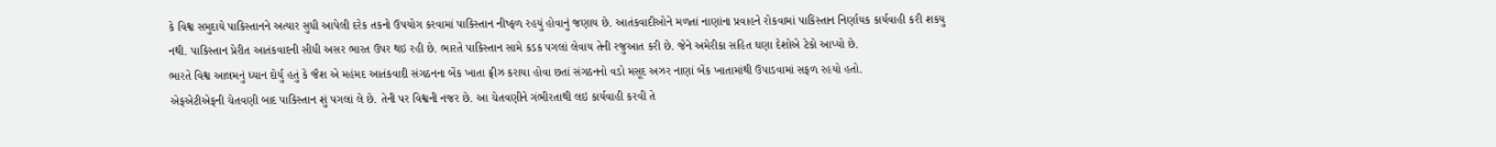કે વિશ્વ સમુદાયે પાકિસ્તાનને અત્યાર સુધી આપેલી દરેક તકનો ઉપયોગ કરવામાં પાકિસ્તાન નીષ્ફળ રહયું હોવાનું જણાય છે. આતંકવાદીઓને મળતાં નાણાંના પ્રવાહને રોકવામાં પાકિસ્તાન નિર્ણાયક કાર્યવાહી કરી શકયુ નથી. પાકિસ્તાન પ્રેરીત આતંકવાદની સીધી અસર ભારત ઉપર થઇ રહી છે. ભારતે પાકિસ્તાન સામે કડક પગલાં લેવાય તેની રજુઆત કરી છે. જેને અમેરીકા સહિત ઘણા દેશોએ ટેકો આપ્યો છે.
ભારતે વિશ્વ આલમનું ધ્યાન દોર્યુ હતું કે જૈશ એ મહંમદ આતંકવાદી સંગઠનના બેંક ખાતા ફ્રીઝ કરાયા હોવા છતાં સંગઠનનો વડો મસૂદ અઝર નાણાં બેંક ખાતામાંથી ઉપાડવામાં સફળ રહયો હતો.
એફએટીએફની ચેતવણી બાદ પાકિસ્તાન શું પગલાં લે છે. તેની પર વિશ્વની નજર છે. આ ચેતવણીને ગંભીરતાથી લઇ કાર્યવાહી કરવી તે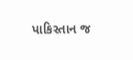પાકિસ્તાન જ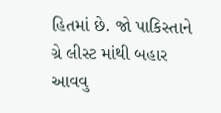હિતમાં છે. જો પાકિસ્તાને ગ્રે લીસ્ટ માંથી બહાર આવવુ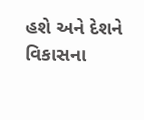હશે અને દેશને વિકાસના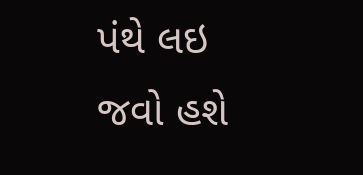પંથે લઇ જવો હશે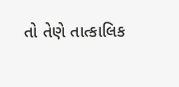તો તેણે તાત્કાલિક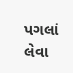પગલાં લેવા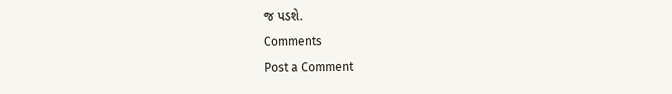જ પડશે.
Comments
Post a Comment